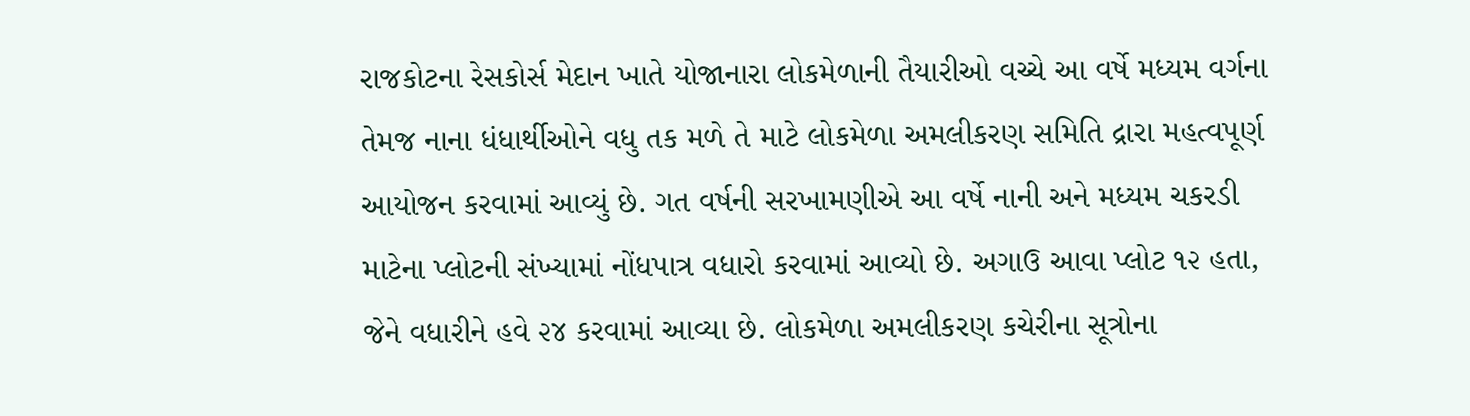રાજકોટના રેસકોર્સ મેદાન ખાતે યોજાનારા લોકમેળાની તૈયારીઓ વચ્ચે આ વર્ષે મધ્યમ વર્ગના તેમજ નાના ધંધાર્થીઓને વધુ તક મળે તે માટે લોકમેળા અમલીકરણ સમિતિ દ્રારા મહત્વપૂર્ણ આયોજન કરવામાં આવ્યું છે. ગત વર્ષની સરખામણીએ આ વર્ષે નાની અને મધ્યમ ચકરડી માટેના પ્લોટની સંખ્યામાં નોંધપાત્ર વધારો કરવામાં આવ્યો છે. અગાઉ આવા પ્લોટ ૧૨ હતા, જેને વધારીને હવે ૨૪ કરવામાં આવ્યા છે. લોકમેળા અમલીકરણ કચેરીના સૂત્રોના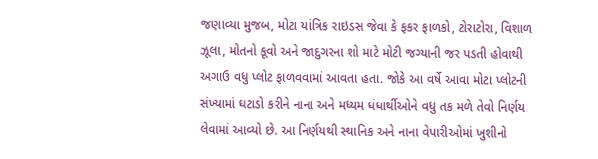જણાવ્યા મુજબ, મોટા યાંત્રિક રાઇડસ જેવા કે ફકર ફાળકો, ટોરાટોરા, વિશાળ ઝૂલા, મોતનો કૂવો અને જાદુગરના શો માટે મોટી જગ્યાની જર પડતી હોવાથી અગાઉ વધુ પ્લોટ ફાળવવામાં આવતા હતા. જોકે આ વર્ષે આવા મોટા પ્લોટની સંખ્યામાં ઘટાડો કરીને નાના અને મધ્યમ ધંધાર્થીઓને વધુ તક મળે તેવો નિર્ણય લેવામાં આવ્યો છે. આ નિર્ણયથી સ્થાનિક અને નાના વેપારીઓમાં ખુશીનો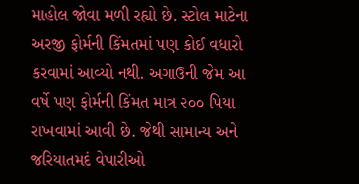માહોલ જોવા મળી રહ્યો છે. સ્ટોલ માટેના અરજી ફોર્મની કિંમતમાં પણ કોઈ વધારો કરવામાં આવ્યો નથી. અગાઉની જેમ આ વર્ષે પણ ફોર્મની કિંમત માત્ર ૨૦૦ પિયા રાખવામાં આવી છે. જેથી સામાન્ય અને જરિયાતમદં વેપારીઓ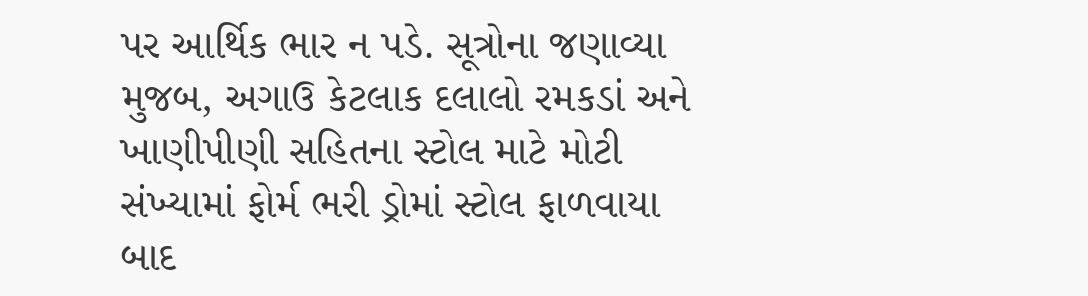પર આર્થિક ભાર ન પડે. સૂત્રોના જણાવ્યા મુજબ, અગાઉ કેટલાક દલાલો રમકડાં અને ખાણીપીણી સહિતના સ્ટોલ માટે મોટી સંખ્યામાં ફોર્મ ભરી ડ્રોમાં સ્ટોલ ફાળવાયા બાદ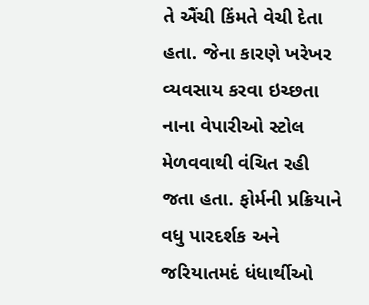તે ઐંચી કિંમતે વેચી દેતા હતા. જેના કારણે ખરેખર વ્યવસાય કરવા ઇચ્છતા નાના વેપારીઓ સ્ટોલ મેળવવાથી વંચિત રહી જતા હતા. ફોર્મની પ્રક્રિયાને વધુ પારદર્શક અને જરિયાતમદં ધંધાર્થીઓ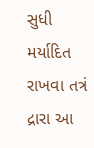સુધી મર્યાદિત રાખવા તત્રં દ્રારા આ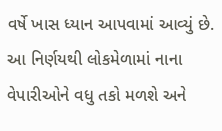વર્ષે ખાસ ધ્યાન આપવામાં આવ્યું છે. આ નિર્ણયથી લોકમેળામાં નાના વેપારીઓને વધુ તકો મળશે અને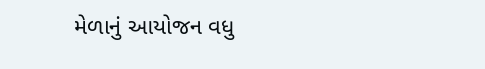મેળાનું આયોજન વધુ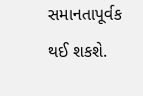સમાનતાપૂર્વક થઈ શકશે.